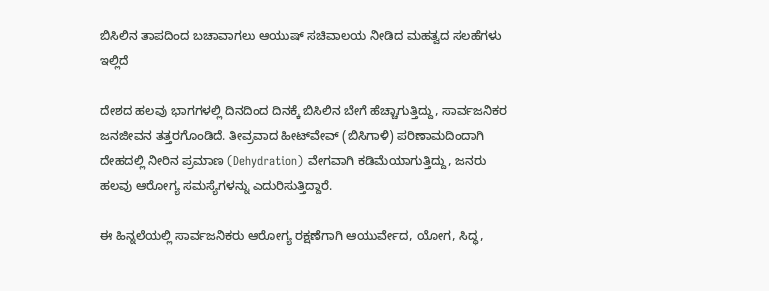ಬಿಸಿಲಿನ ತಾಪದಿಂದ ಬಚಾವಾಗಲು ಆಯುಷ್‌ ಸಚಿವಾಲಯ ನೀಡಿದ ಮಹತ್ವದ ಸಲಹೆಗಳು ಇಲ್ಲಿದೆ

ದೇಶದ ಹಲವು ಭಾಗಗಳಲ್ಲಿ ದಿನದಿಂದ ದಿನಕ್ಕೆ ಬಿಸಿಲಿನ ಬೇಗೆ ಹೆಚ್ಚಾಗುತ್ತಿದ್ದು, ಸಾರ್ವಜನಿಕರ ಜನಜೀವನ ತತ್ತರಗೊಂಡಿದೆ. ತೀವ್ರವಾದ ಹೀಟ್‌ವೇವ್‌ (ಬಿಸಿಗಾಳಿ) ಪರಿಣಾಮದಿಂದಾಗಿ ದೇಹದಲ್ಲಿ ನೀರಿನ ಪ್ರಮಾಣ (Dehydration) ವೇಗವಾಗಿ ಕಡಿಮೆಯಾಗುತ್ತಿದ್ದು, ಜನರು ಹಲವು ಆರೋಗ್ಯ ಸಮಸ್ಯೆಗಳನ್ನು ಎದುರಿಸುತ್ತಿದ್ದಾರೆ.

ಈ ಹಿನ್ನಲೆಯಲ್ಲಿ ಸಾರ್ವಜನಿಕರು ಆರೋಗ್ಯ ರಕ್ಷಣೆಗಾಗಿ ಆಯುರ್ವೇದ, ಯೋಗ, ಸಿದ್ಧ,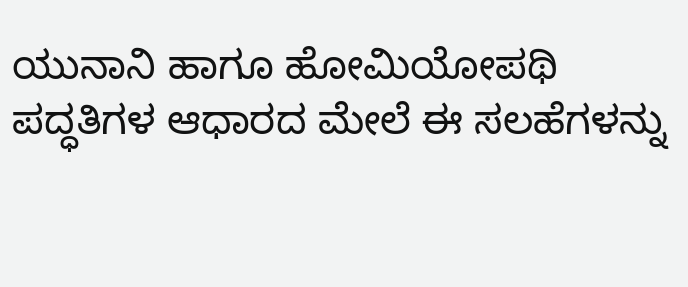ಯುನಾನಿ ಹಾಗೂ ಹೋಮಿಯೋಪಥಿ ಪದ್ಧತಿಗಳ ಆಧಾರದ ಮೇಲೆ ಈ ಸಲಹೆಗಳನ್ನು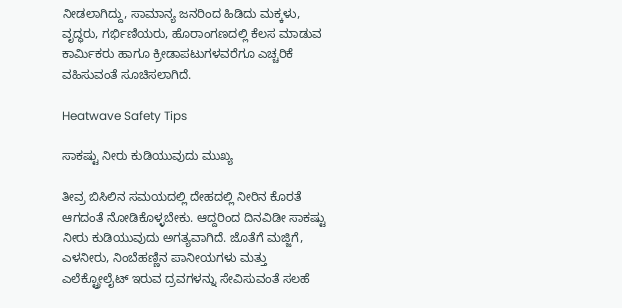ನೀಡಲಾಗಿದ್ದು, ಸಾಮಾನ್ಯ ಜನರಿಂದ ಹಿಡಿದು ಮಕ್ಕಳು, ವೃದ್ಧರು, ಗರ್ಭಿಣಿಯರು, ಹೊರಾಂಗಣದಲ್ಲಿ ಕೆಲಸ ಮಾಡುವ ಕಾರ್ಮಿಕರು ಹಾಗೂ ಕ್ರೀಡಾಪಟುಗಳವರೆಗೂ ಎಚ್ಚರಿಕೆ ವಹಿಸುವಂತೆ ಸೂಚಿಸಲಾಗಿದೆ.

Heatwave Safety Tips

ಸಾಕಷ್ಟು ನೀರು ಕುಡಿಯುವುದು ಮುಖ್ಯ

ತೀವ್ರ ಬಿಸಿಲಿನ ಸಮಯದಲ್ಲಿ ದೇಹದಲ್ಲಿ ನೀರಿನ ಕೊರತೆ ಆಗದಂತೆ ನೋಡಿಕೊಳ್ಳಬೇಕು. ಆದ್ದರಿಂದ ದಿನವಿಡೀ ಸಾಕಷ್ಟು ನೀರು ಕುಡಿಯುವುದು ಅಗತ್ಯವಾಗಿದೆ. ಜೊತೆಗೆ ಮಜ್ಜಿಗೆ, ಎಳನೀರು, ನಿಂಬೆಹಣ್ಣಿನ ಪಾನೀಯಗಳು ಮತ್ತು ಎಲೆಕ್ಟ್ರೋಲೈಟ್ ಇರುವ ದ್ರವಗಳನ್ನು ಸೇವಿಸುವಂತೆ ಸಲಹೆ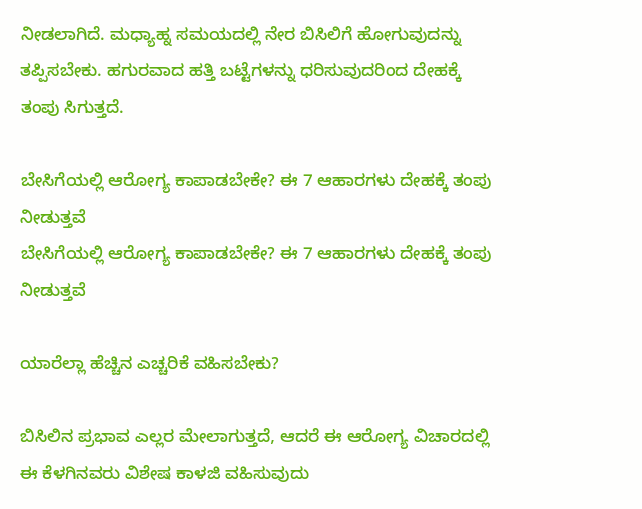ನೀಡಲಾಗಿದೆ. ಮಧ್ಯಾಹ್ನ ಸಮಯದಲ್ಲಿ ನೇರ ಬಿಸಿಲಿಗೆ ಹೋಗುವುದನ್ನು ತಪ್ಪಿಸಬೇಕು. ಹಗುರವಾದ ಹತ್ತಿ ಬಟ್ಟೆಗಳನ್ನು ಧರಿಸುವುದರಿಂದ ದೇಹಕ್ಕೆ ತಂಪು ಸಿಗುತ್ತದೆ.

ಬೇಸಿಗೆಯಲ್ಲಿ ಆರೋಗ್ಯ ಕಾಪಾಡಬೇಕೇ? ಈ 7 ಆಹಾರಗಳು ದೇಹಕ್ಕೆ ತಂಪು ನೀಡುತ್ತವೆ
ಬೇಸಿಗೆಯಲ್ಲಿ ಆರೋಗ್ಯ ಕಾಪಾಡಬೇಕೇ? ಈ 7 ಆಹಾರಗಳು ದೇಹಕ್ಕೆ ತಂಪು ನೀಡುತ್ತವೆ

ಯಾರೆಲ್ಲಾ ಹೆಚ್ಚಿನ ಎಚ್ಚರಿಕೆ ವಹಿಸಬೇಕು?

ಬಿಸಿಲಿನ ಪ್ರಭಾವ ಎಲ್ಲರ ಮೇಲಾಗುತ್ತದೆ, ಆದರೆ ಈ ಆರೋಗ್ಯ ವಿಚಾರದಲ್ಲಿ ಈ ಕೆಳಗಿನವರು ವಿಶೇಷ ಕಾಳಜಿ ವಹಿಸುವುದು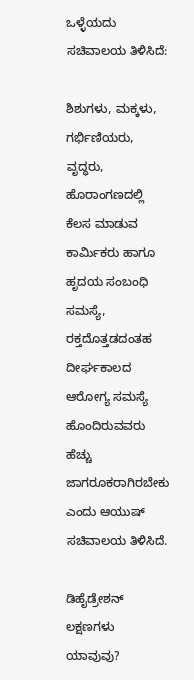ಒಳ್ಳೆಯದು ಸಚಿವಾಲಯ ತಿಳಿಸಿದೆ:

ಶಿಶುಗಳು, ಮಕ್ಕಳು, ಗರ್ಭಿಣಿಯರು, ವೃದ್ಧರು, ಹೊರಾಂಗಣದಲ್ಲಿ ಕೆಲಸ ಮಾಡುವ ಕಾರ್ಮಿಕರು ಹಾಗೂ ಹೃದಯ ಸಂಬಂಧಿ ಸಮಸ್ಯೆ, ರಕ್ತದೊತ್ತಡದಂತಹ ದೀರ್ಘಕಾಲದ ಆರೋಗ್ಯ ಸಮಸ್ಯೆ ಹೊಂದಿರುವವರು ಹೆಚ್ಚು ಜಾಗರೂಕರಾಗಿರಬೇಕು ಎಂದು ಆಯುಷ್‌ ಸಚಿವಾಲಯ ತಿಳಿಸಿದೆ.

ಡಿಹೈಡ್ರೇಶನ್‌ ಲಕ್ಷಣಗಳು ಯಾವುವು?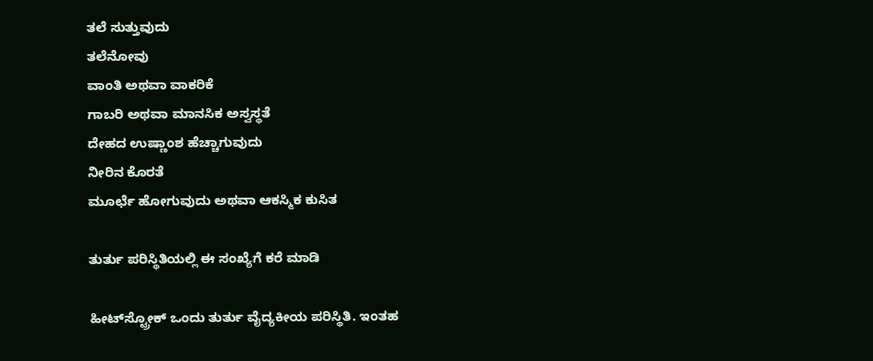ತಲೆ ಸುತ್ತುವುದು
ತಲೆನೋವು
ವಾಂತಿ ಅಥವಾ ವಾಕರಿಕೆ
ಗಾಬರಿ ಅಥವಾ ಮಾನಸಿಕ ಅಸ್ವಸ್ಥತೆ
ದೇಹದ ಉಷ್ಣಾಂಶ ಹೆಚ್ಚಾಗುವುದು
ನೀರಿನ ಕೊರತೆ
ಮೂರ್ಛೆ ಹೋಗುವುದು ಅಥವಾ ಆಕಸ್ಮಿಕ ಕುಸಿತ

ತುರ್ತು ಪರಿಸ್ಥಿತಿಯಲ್ಲಿ ಈ ಸಂಖ್ಯೆಗೆ ಕರೆ ಮಾಡಿ

ಹೀಟ್‌ಸ್ಟ್ರೋಕ್‌ ಒಂದು ತುರ್ತು ವೈದ್ಯಕೀಯ ಪರಿಸ್ಥಿತಿ. ಇಂತಹ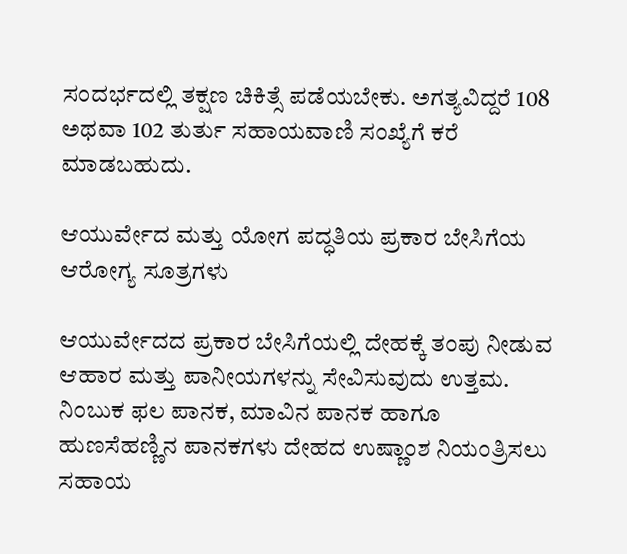ಸಂದರ್ಭದಲ್ಲಿ ತಕ್ಷಣ ಚಿಕಿತ್ಸೆ ಪಡೆಯಬೇಕು. ಅಗತ್ಯವಿದ್ದರೆ 108 ಅಥವಾ 102 ತುರ್ತು ಸಹಾಯವಾಣಿ ಸಂಖ್ಯೆಗೆ ಕರೆ ಮಾಡಬಹುದು.

ಆಯುರ್ವೇದ ಮತ್ತು ಯೋಗ ಪದ್ಧತಿಯ ಪ್ರಕಾರ ಬೇಸಿಗೆಯ ಆರೋಗ್ಯ ಸೂತ್ರಗಳು

ಆಯುರ್ವೇದದ ಪ್ರಕಾರ ಬೇಸಿಗೆಯಲ್ಲಿ ದೇಹಕ್ಕೆ ತಂಪು ನೀಡುವ ಆಹಾರ ಮತ್ತು ಪಾನೀಯಗಳನ್ನು ಸೇವಿಸುವುದು ಉತ್ತಮ. ನಿಂಬುಕ ಫಲ ಪಾನಕ, ಮಾವಿನ ಪಾನಕ ಹಾಗೂ ಹುಣಸೆಹಣ್ಣಿನ ಪಾನಕಗಳು ದೇಹದ ಉಷ್ಣಾಂಶ ನಿಯಂತ್ರಿಸಲು ಸಹಾಯ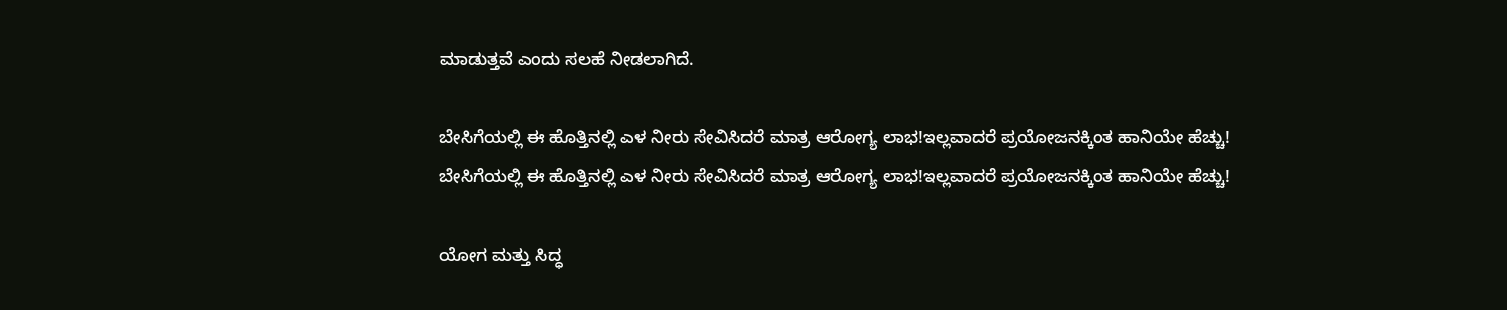ಮಾಡುತ್ತವೆ ಎಂದು ಸಲಹೆ ನೀಡಲಾಗಿದೆ.

ಬೇಸಿಗೆಯಲ್ಲಿ ಈ ಹೊತ್ತಿನಲ್ಲಿ ಎಳ ನೀರು ಸೇವಿಸಿದರೆ ಮಾತ್ರ ಆರೋಗ್ಯ ಲಾಭ!ಇಲ್ಲವಾದರೆ ಪ್ರಯೋಜನಕ್ಕಿಂತ ಹಾನಿಯೇ ಹೆಚ್ಚು!
ಬೇಸಿಗೆಯಲ್ಲಿ ಈ ಹೊತ್ತಿನಲ್ಲಿ ಎಳ ನೀರು ಸೇವಿಸಿದರೆ ಮಾತ್ರ ಆರೋಗ್ಯ ಲಾಭ!ಇಲ್ಲವಾದರೆ ಪ್ರಯೋಜನಕ್ಕಿಂತ ಹಾನಿಯೇ ಹೆಚ್ಚು!

ಯೋಗ ಮತ್ತು ಸಿದ್ಧ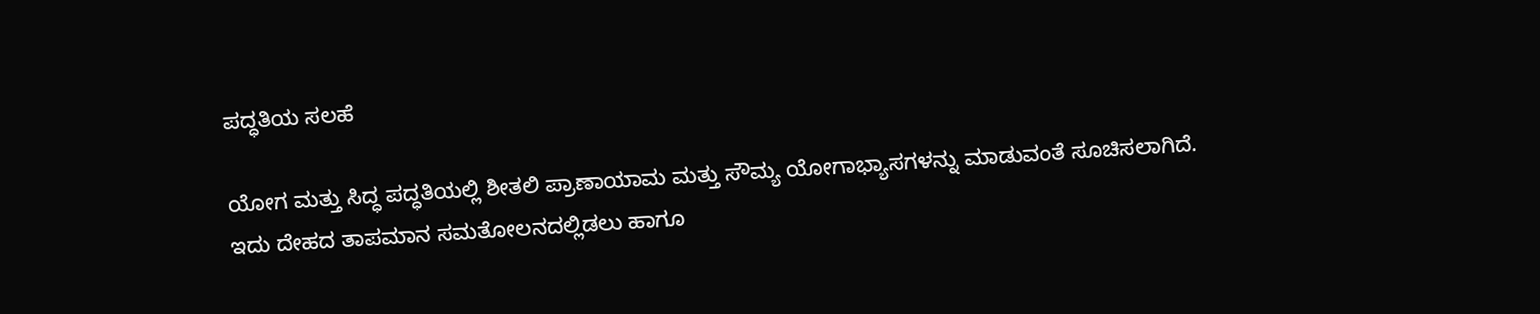ಪದ್ಧತಿಯ ಸಲಹೆ

ಯೋಗ ಮತ್ತು ಸಿದ್ಧ ಪದ್ಧತಿಯಲ್ಲಿ ಶೀತಲಿ ಪ್ರಾಣಾಯಾಮ ಮತ್ತು ಸೌಮ್ಯ ಯೋಗಾಭ್ಯಾಸಗಳನ್ನು ಮಾಡುವಂತೆ ಸೂಚಿಸಲಾಗಿದೆ. ಇದು ದೇಹದ ತಾಪಮಾನ ಸಮತೋಲನದಲ್ಲಿಡಲು ಹಾಗೂ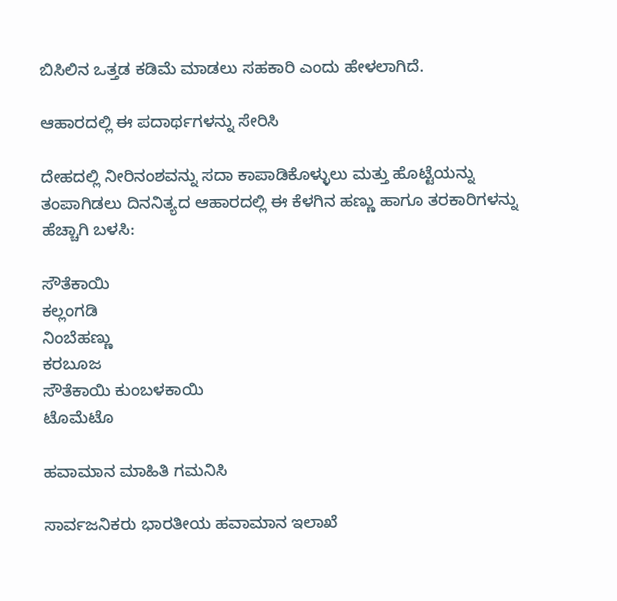ಬಿಸಿಲಿನ ಒತ್ತಡ ಕಡಿಮೆ ಮಾಡಲು ಸಹಕಾರಿ ಎಂದು ಹೇಳಲಾಗಿದೆ.

ಆಹಾರದಲ್ಲಿ ಈ ಪದಾರ್ಥಗಳನ್ನು ಸೇರಿಸಿ

ದೇಹದಲ್ಲಿ ನೀರಿನಂಶವನ್ನು ಸದಾ ಕಾಪಾಡಿಕೊಳ್ಳುಲು ಮತ್ತು ಹೊಟ್ಟೆಯನ್ನು ತಂಪಾಗಿಡಲು ದಿನನಿತ್ಯದ ಆಹಾರದಲ್ಲಿ ಈ ಕೆಳಗಿನ ಹಣ್ಣು ಹಾಗೂ ತರಕಾರಿಗಳನ್ನು ಹೆಚ್ಚಾಗಿ ಬಳಸಿ:

ಸೌತೆಕಾಯಿ
ಕಲ್ಲಂಗಡಿ
ನಿಂಬೆಹಣ್ಣು
ಕರಬೂಜ
ಸೌತೆಕಾಯಿ ಕುಂಬಳಕಾಯಿ
ಟೊಮೆಟೊ

ಹವಾಮಾನ ಮಾಹಿತಿ ಗಮನಿಸಿ

ಸಾರ್ವಜನಿಕರು ಭಾರತೀಯ ಹವಾಮಾನ ಇಲಾಖೆ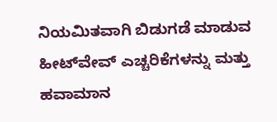ನಿಯಮಿತವಾಗಿ ಬಿಡುಗಡೆ ಮಾಡುವ ಹೀಟ್‌ವೇವ್‌ ಎಚ್ಚರಿಕೆಗಳನ್ನು ಮತ್ತು ಹವಾಮಾನ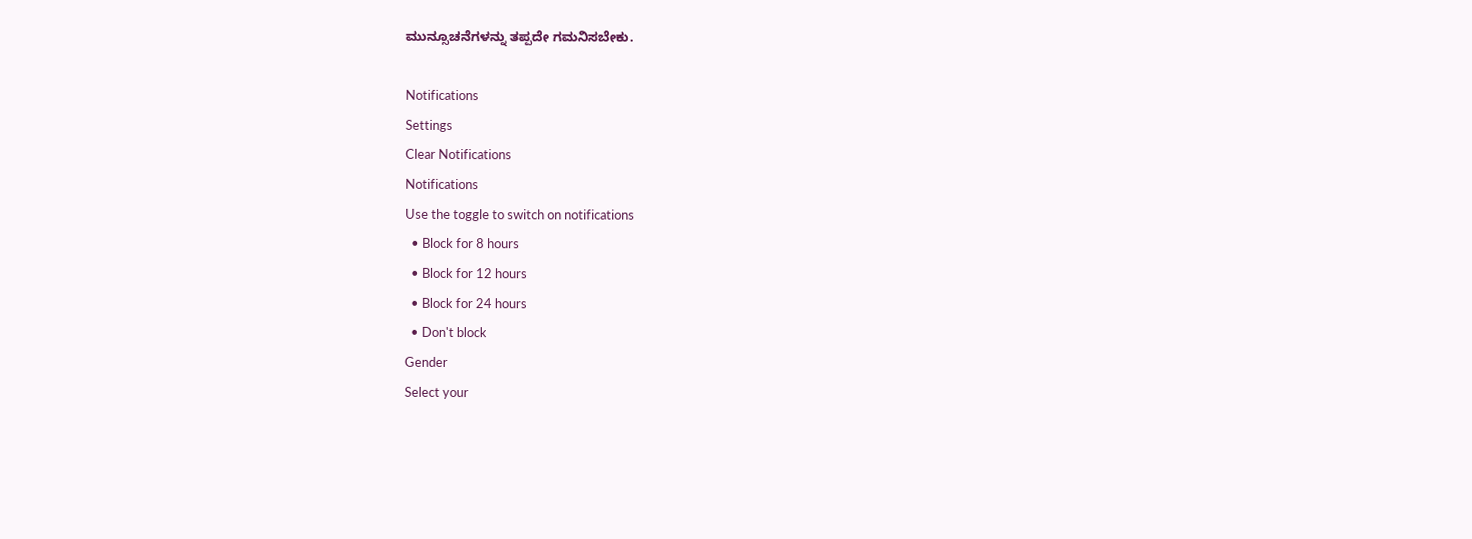ಮುನ್ಸೂಚನೆಗಳನ್ನು ತಪ್ಪದೇ ಗಮನಿಸಬೇಕು.

Notifications
Settings
Clear Notifications
Notifications
Use the toggle to switch on notifications
  • Block for 8 hours
  • Block for 12 hours
  • Block for 24 hours
  • Don't block
Gender
Select your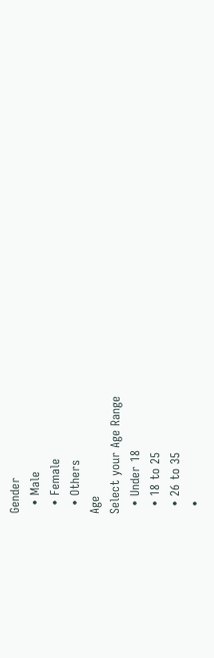Gender
  • Male
  • Female
  • Others
Age
Select your Age Range
  • Under 18
  • 18 to 25
  • 26 to 35
  •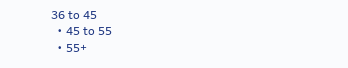36 to 45
  • 45 to 55
  • 55+